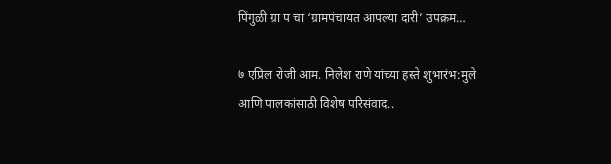पिंगुळी ग्रा प चा ‘ग्रामपंचायत आपल्या दारी’ उपक्रम…

७ एप्रिल रोजी आम. निलेश राणे यांच्या हस्ते शुभारंभ:मुले आणि पालकांसाठी विशेष परिसंवाद..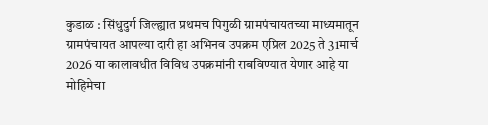कुडाळ : सिंधुदुर्ग जिल्ह्यात प्रथमच पिगुळी ग्रामपंचायतच्या माध्यमातून ग्रामपंचायत आपल्या दारी हा अभिनव उपक्रम एप्रिल 2025 ते 31मार्च 2026 या कालावधीत विविध उपक्रमांनी राबविण्यात येणार आहे या मोहिमेचा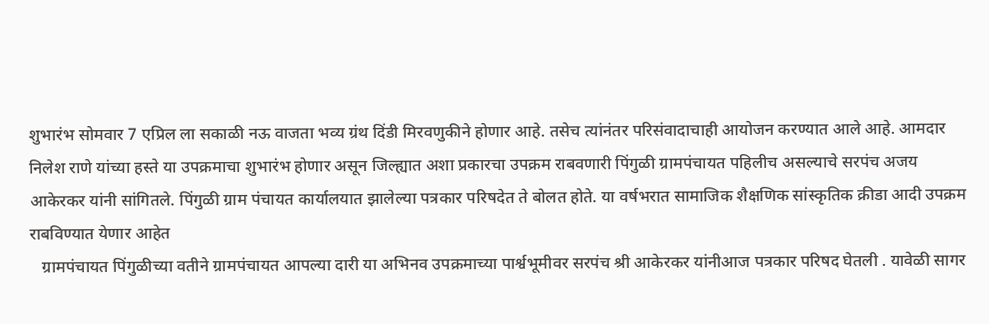शुभारंभ सोमवार 7 एप्रिल ला सकाळी नऊ वाजता भव्य ग्रंथ दिंडी मिरवणुकीने होणार आहे. तसेच त्यांनंतर परिसंवादाचाही आयोजन करण्यात आले आहे. आमदार निलेश राणे यांच्या हस्ते या उपक्रमाचा शुभारंभ होणार असून जिल्ह्यात अशा प्रकारचा उपक्रम राबवणारी पिंगुळी ग्रामपंचायत पहिलीच असल्याचे सरपंच अजय आकेरकर यांनी सांगितले. पिंगुळी ग्राम पंचायत कार्यालयात झालेल्या पत्रकार परिषदेत ते बोलत होते. या वर्षभरात सामाजिक शैक्षणिक सांस्कृतिक क्रीडा आदी उपक्रम राबविण्यात येणार आहेत
   ग्रामपंचायत पिंगुळीच्या वतीने ग्रामपंचायत आपल्या दारी या अभिनव उपक्रमाच्या पार्श्वभूमीवर सरपंच श्री आकेरकर यांनीआज पत्रकार परिषद घेतली . यावेळी सागर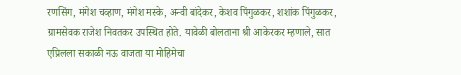रणसिंग, मंगेश चव्हाण, मंगेश मस्के, अन्वी बांदेकर, केशव पिंगुळकर, शशांक पिंगुळकर, ग्रामसेवक राजेश निवतकर उपस्थित होते. यावेळी बोलताना श्री आकेरकर म्हणाले, सात एप्रिलला सकाळी नऊ वाजता या मोहिमेचा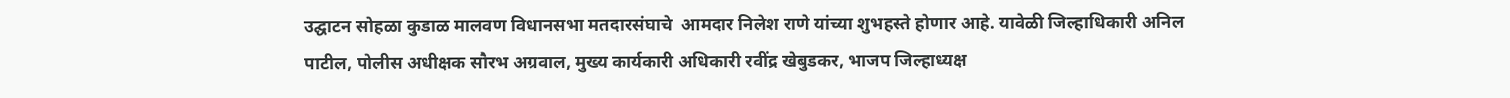उद्घाटन सोहळा कुडाळ मालवण विधानसभा मतदारसंघाचे  आमदार निलेश राणे यांच्या शुभहस्ते होणार आहे. यावेळी जिल्हाधिकारी अनिल पाटील, पोलीस अधीक्षक सौरभ अग्रवाल, मुख्य कार्यकारी अधिकारी रवींद्र खेबुडकर, भाजप जिल्हाध्यक्ष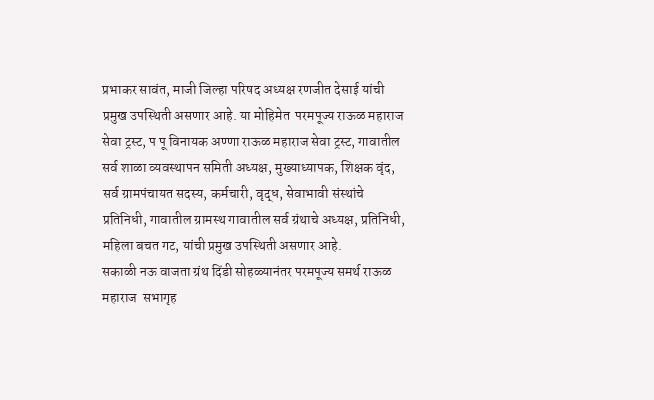प्रभाकर सावंत, माजी जिल्हा परिषद अध्यक्ष रणजीत देसाई यांची प्रमुख उपस्थिती असणार आहे. या मोहिमेत  परमपूज्य राऊळ महाराज सेवा ट्रस्ट, प पू विनायक अण्णा राऊळ महाराज सेवा ट्रस्ट, गावातील सर्व शाळा व्यवस्थापन समिती अध्यक्ष, मुख्याध्यापक, शिक्षक वृंद, सर्व ग्रामपंचायत सदस्य, कर्मचारी, वृद्ध, सेवाभावी संस्थांचे प्रतिनिधी, गावातील ग्रामस्थ गावातील सर्व ग्रंथाचे अध्यक्ष, प्रतिनिधी, महिला बचत गट, यांची प्रमुख उपस्थिती असणार आहे.
सकाळी नऊ वाजता ग्रंथ दिंडी सोहळ्यानंतर परमपूज्य समर्थ राऊळ महाराज  सभागृह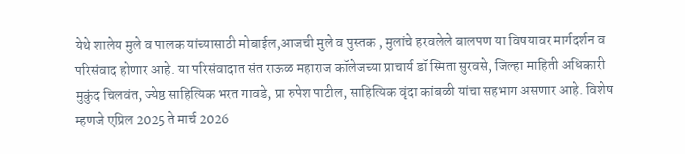येथे शालेय मुले व पालक यांच्यासाठी मोबाईल,आजची मुले व पुस्तक , मुलांचे हरवलेले बालपण या विषयावर मार्गदर्शन व परिसंवाद होणार आहे. या परिसंवादात संत राऊळ महाराज कॉलेजच्या प्राचार्य डॉ स्मिता सुरवसे, जिल्हा माहिती अधिकारी मुकुंद चिलवंत, ज्येष्ठ साहित्यिक भरत गावडे, प्रा रुपेश पाटील, साहित्यिक वृंदा कांबळी यांचा सहभाग असणार आहे. विशेष म्हणजे एप्रिल 2025 ते मार्च 2026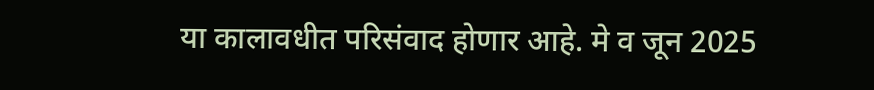या कालावधीत परिसंवाद होणार आहे. मे व जून 2025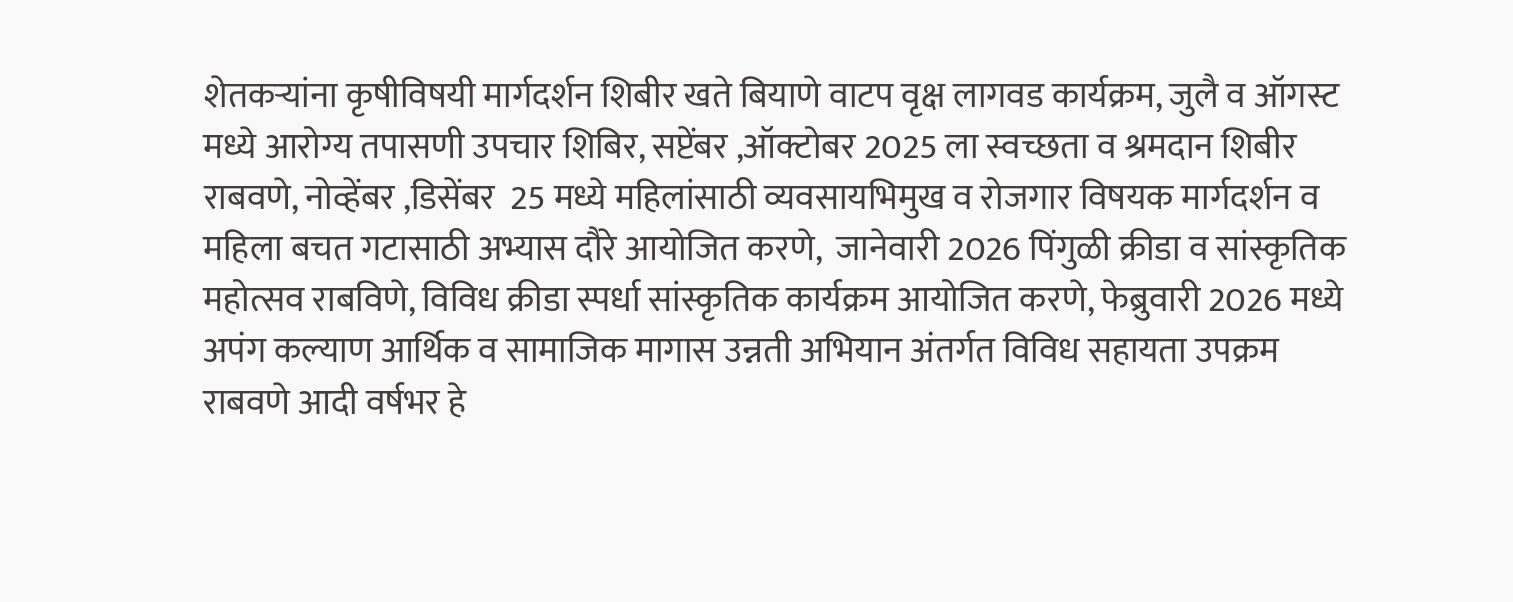शेतकऱ्यांना कृषीविषयी मार्गदर्शन शिबीर खते बियाणे वाटप वृक्ष लागवड कार्यक्रम, जुलै व ऑगस्ट मध्ये आरोग्य तपासणी उपचार शिबिर, सप्टेंबर ,ऑक्टोबर 2025 ला स्वच्छता व श्रमदान शिबीर राबवणे, नोव्हेंबर ,डिसेंबर  25 मध्ये महिलांसाठी व्यवसायभिमुख व रोजगार विषयक मार्गदर्शन व महिला बचत गटासाठी अभ्यास दौरे आयोजित करणे,  जानेवारी 2026 पिंगुळी क्रीडा व सांस्कृतिक महोत्सव राबविणे, विविध क्रीडा स्पर्धा सांस्कृतिक कार्यक्रम आयोजित करणे, फेब्रुवारी 2026 मध्ये अपंग कल्याण आर्थिक व सामाजिक मागास उन्नती अभियान अंतर्गत विविध सहायता उपक्रम राबवणे आदी वर्षभर हे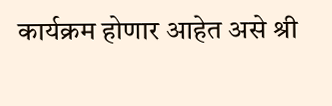कार्यक्रम होणार आहेत असे श्री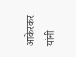आकेरकर यांनी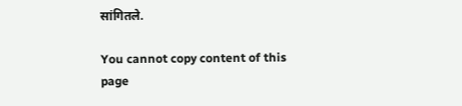सांगितले.

You cannot copy content of this page